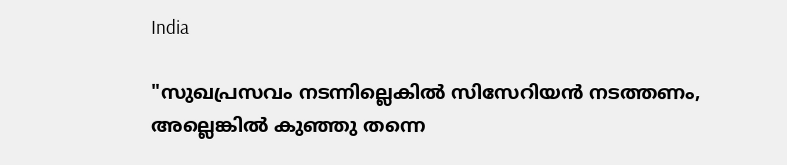India

"സുഖപ്രസവം നടന്നില്ലെകില്‍ സിസേറിയന്‍ നടത്തണം, അല്ലെങ്കില്‍ കുഞ്ഞു തന്നെ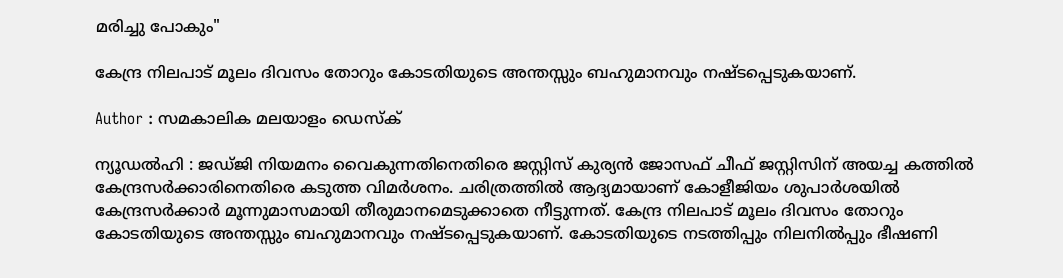മരിച്ചു പോകും"

കേന്ദ്ര നിലപാട് മൂലം ദിവസം തോറും കോടതിയുടെ അന്തസ്സും ബഹുമാനവും നഷ്ടപ്പെടുകയാണ്.

Author : സമകാലിക മലയാളം ഡെസ്ക്

ന്യൂഡല്‍ഹി : ജഡ്ജി നിയമനം വൈകുന്നതിനെതിരെ ജസ്റ്റിസ് കുര്യന്‍ ജോസഫ് ചീഫ് ജസ്റ്റിസിന് അയച്ച കത്തില്‍ കേന്ദ്രസര്‍ക്കാരിനെതിരെ കടുത്ത വിമര്‍ശനം. ചരിത്രത്തില്‍ ആദ്യമായാണ് കോളീജിയം ശുപാര്‍ശയില്‍ കേന്ദ്രസര്‍ക്കാര്‍ മൂന്നുമാസമായി തീരുമാനമെടുക്കാതെ നീട്ടുന്നത്. കേന്ദ്ര നിലപാട് മൂലം ദിവസം തോറും കോടതിയുടെ അന്തസ്സും ബഹുമാനവും നഷ്ടപ്പെടുകയാണ്. കോടതിയുടെ നടത്തിപ്പും നിലനില്‍പ്പും ഭീഷണി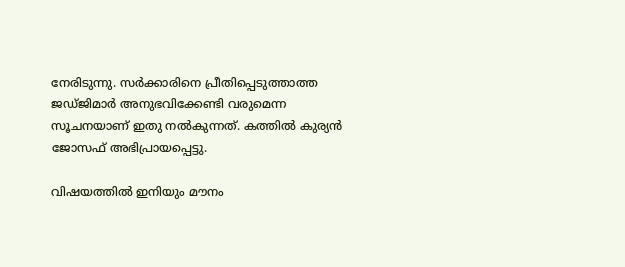നേരിടുന്നു. സര്‍ക്കാരിനെ പ്രീതിപ്പെടുത്താത്ത ജഡ്ജിമാര്‍ അനുഭവിക്കേണ്ടി വരുമെന്ന സൂചനയാണ് ഇതു നല്‍കുന്നത്. കത്തില്‍ കുര്യന്‍ ജോസഫ് അഭിപ്രായപ്പെട്ടു.

വിഷയത്തില്‍ ഇനിയും മൗനം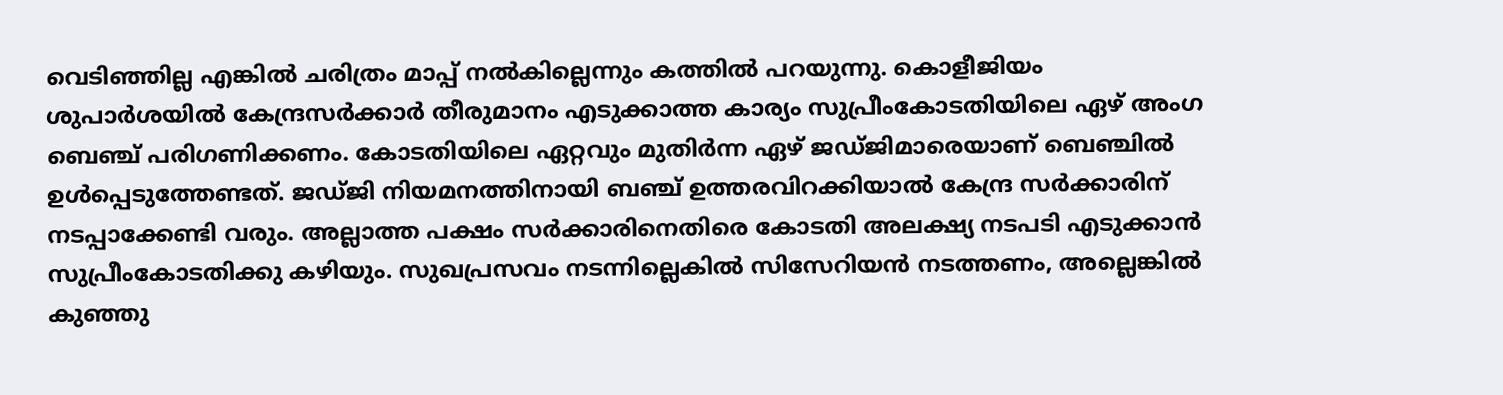വെടിഞ്ഞില്ല എങ്കില്‍ ചരിത്രം മാപ്പ് നല്‍കില്ലെന്നും കത്തില്‍ പറയുന്നു. കൊളീജിയം ശുപാര്‍ശയില്‍ കേന്ദ്രസര്‍ക്കാര്‍ തീരുമാനം എടുക്കാത്ത കാര്യം സുപ്രീംകോടതിയിലെ ഏഴ് അംഗ ബെഞ്ച് പരിഗണിക്കണം. കോടതിയിലെ ഏറ്റവും മുതിര്‍ന്ന ഏഴ് ജഡ്ജിമാരെയാണ് ബെഞ്ചില്‍ ഉള്‍പ്പെടുത്തേണ്ടത്. ജഡ്ജി നിയമനത്തിനായി ബഞ്ച് ഉത്തരവിറക്കിയാല്‍ കേന്ദ്ര സര്‍ക്കാരിന് നടപ്പാക്കേണ്ടി വരും. അല്ലാത്ത പക്ഷം സര്‍ക്കാരിനെതിരെ കോടതി അലക്ഷ്യ നടപടി എടുക്കാന്‍ സുപ്രീംകോടതിക്കു കഴിയും. സുഖപ്രസവം നടന്നില്ലെകില്‍ സിസേറിയന്‍ നടത്തണം, അല്ലെങ്കില്‍ കുഞ്ഞു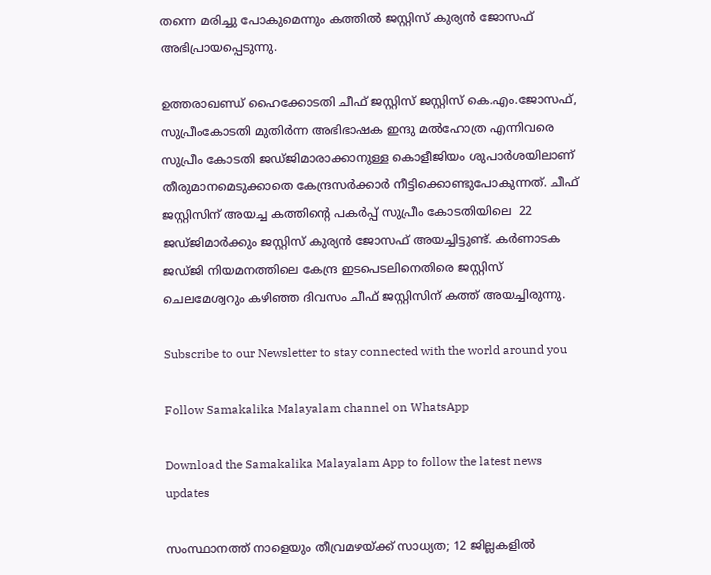തന്നെ മരിച്ചു പോകുമെന്നും കത്തില്‍ ജസ്റ്റിസ് കുര്യന്‍ ജോസഫ് അഭിപ്രായപ്പെടുന്നു.

ഉത്തരാഖണ്ഡ് ഹൈക്കോടതി ചീഫ് ജസ്റ്റിസ് ജസ്റ്റിസ് കെ.എം.ജോസഫ്, സുപ്രീംകോടതി മുതിര്‍ന്ന അഭിഭാഷക ഇന്ദു മല്‍ഹോത്ര എന്നിവരെ സുപ്രീം കോടതി ജഡ്ജിമാരാക്കാനുള്ള കൊളീജിയം ശുപാര്‍ശയിലാണ് തീരുമാനമെടുക്കാതെ കേന്ദ്രസര്‍ക്കാര്‍ നീട്ടിക്കൊണ്ടുപോകുന്നത്. ചീഫ് ജസ്റ്റിസിന് അയച്ച കത്തിന്റെ പകര്‍പ്പ് സുപ്രീം കോടതിയിലെ  22 ജഡ്ജിമാര്‍ക്കും ജസ്റ്റിസ് കുര്യന്‍ ജോസഫ് അയച്ചിട്ടുണ്ട്. കര്‍ണാടക ജഡ്ജി നിയമനത്തിലെ കേന്ദ്ര ഇടപെടലിനെതിരെ ജസ്റ്റിസ് ചെലമേശ്വറും കഴിഞ്ഞ ദിവസം ചീഫ് ജസ്റ്റിസിന് കത്ത് അയച്ചിരുന്നു.

Subscribe to our Newsletter to stay connected with the world around you

Follow Samakalika Malayalam channel on WhatsApp

Download the Samakalika Malayalam App to follow the latest news updates

സംസ്ഥാനത്ത് നാളെയും തീവ്രമഴയ്ക്ക് സാധ്യത; 12 ജില്ലകളില്‍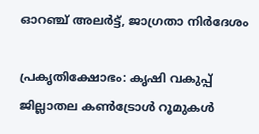ഓറഞ്ച് അലര്‍ട്ട്, ജാഗ്രതാ നിര്‍ദേശം

പ്രകൃതിക്ഷോഭം: കൃഷി വകുപ്പ് ജില്ലാതല കൺട്രോൾ റൂമുകൾ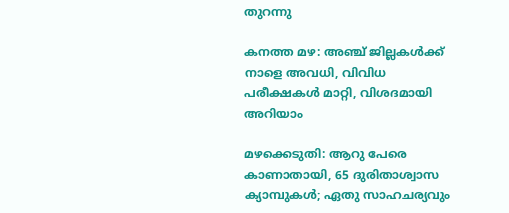തുറന്നു

കനത്ത മഴ: അഞ്ച് ജില്ലകൾക്ക് നാളെ അവധി, വിവിധ പരീക്ഷകൾ മാറ്റി, വിശദമായി അറിയാം

മഴക്കെടുതി: ആറു പേരെ കാണാതായി, 65 ദുരിതാശ്വാസ ക്യാമ്പുകള്‍; ഏതു സാഹചര്യവും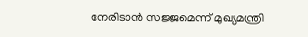നേരിടാൻ സജ്ജമെന്ന് മുഖ്യമന്ത്രി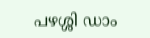പഴശ്ശി ഡാം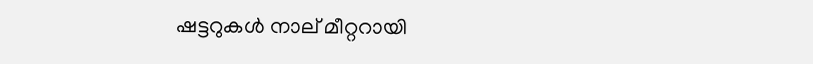ഷട്ടറുകള്‍ നാല് മീറ്ററായി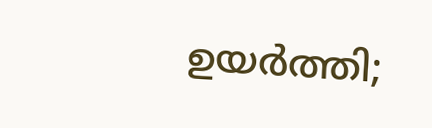ഉയര്‍ത്തി;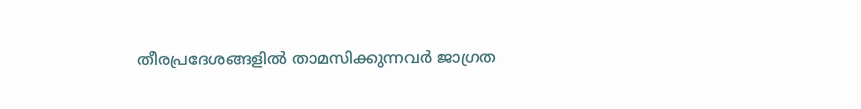തീരപ്രദേശങ്ങളില്‍ താമസിക്കുന്നവര്‍ ജാഗ്രത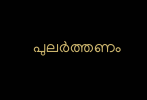പുലർത്തണം